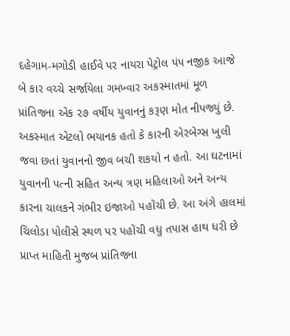દહેગામ-મગોડી હાઈવે પર નાયરા પેટ્રોલ પંપ નજીક આજે બે કાર વચ્ચે સર્જાયેલા ગમખ્વાર અકસ્માતમાં મૂળ પ્રાંતિજના એક ૨૭ વર્ષીય યુવાનનું કરૂણ મોત નીપજ્યું છે. અકસ્માત એટલો ભયાનક હતો કે કારની એરબેગ્સ ખુલી જવા છતાં યુવાનનો જીવ બચી શકયો ન હતો. આ ઘટનામાં યુવાનની પત્ની સહિત અન્ય ત્રણ મહિલાઓ અને અન્ય કારના ચાલકને ગંભીર ઇજાઓ પહોંચી છે. આ અંગે હાલમાં ચિલોડા પોલીસે સ્થળ પર પહોંચી વધુ તપાસ હાથ ધરી છે
પ્રાપ્ત માહિતી મુજબ પ્રાંતિજના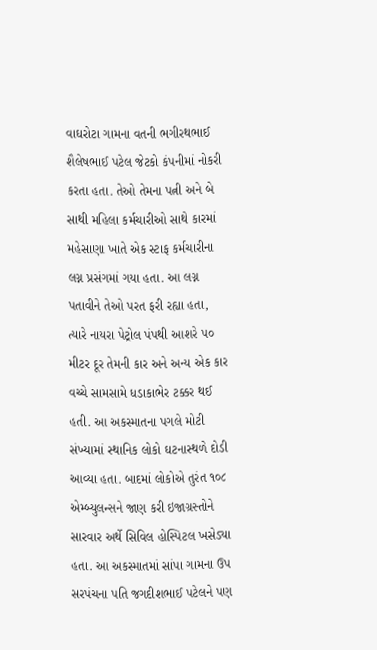વાઘરોટા ગામના વતની ભગીરથભાઈ શૈલેષભાઈ પટેલ જેટકો કંપનીમાં નોકરી કરતા હતા. તેઓ તેમના પત્ની અને બે સાથી મહિલા કર્મચારીઓ સાથે કારમાં મહેસાણા ખાતે એક સ્ટાફ કર્મચારીના લગ્ન પ્રસંગમાં ગયા હતા. આ લગ્ન પતાવીને તેઓ પરત ફરી રહ્યા હતા, ત્યારે નાયરા પેટ્રોલ પંપથી આશરે ૫૦ મીટર દૂર તેમની કાર અને અન્ય એક કાર વચ્ચે સામસામે ધડાકાભેર ટક્કર થઈ હતી. આ અકસ્માતના પગલે મોટી સંખ્યામાં સ્થાનિક લોકો ઘટનાસ્થળે દોડી આવ્યા હતા. બાદમાં લોકોએ તુરંત ૧૦૮ એમ્બ્યુલન્સને જાણ કરી ઇજાગ્રસ્તોને સારવાર અર્થે સિવિલ હોસ્પિટલ ખસેડ્યા હતા. આ અકસ્માતમાં સાંપા ગામના ઉપ સરપંચના પતિ જગદીશભાઈ પટેલને પણ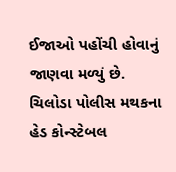ઈજાઓ પહોંચી હોવાનું જાણવા મળ્યું છે.
ચિલોડા પોલીસ મથકના હેડ કોન્સ્ટેબલ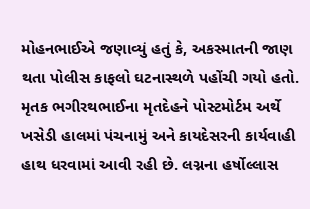મોહનભાઈએ જણાવ્યું હતું કે, અકસ્માતની જાણ થતા પોલીસ કાફલો ઘટનાસ્થળે પહોંચી ગયો હતો. મૃતક ભગીરથભાઈના મૃતદેહને પોસ્ટમોર્ટમ અર્થે ખસેડી હાલમાં પંચનામું અને કાયદેસરની કાર્યવાહી હાથ ધરવામાં આવી રહી છે. લગ્નના હર્ષોલ્લાસ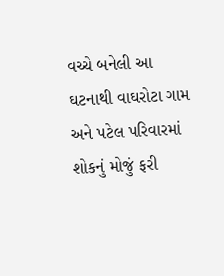વચ્ચે બનેલી આ ઘટનાથી વાઘરોટા ગામ અને પટેલ પરિવારમાં શોકનું મોજું ફરી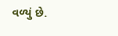વળ્યું છે.